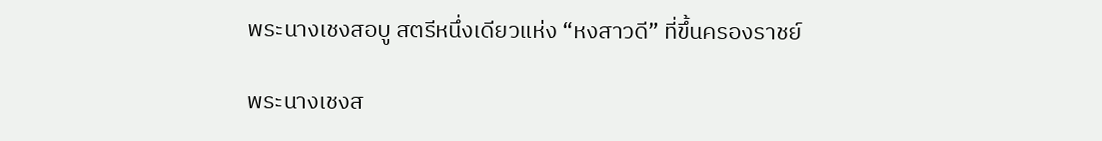พระนางเชงสอบู สตรีหนึ่งเดียวแห่ง “หงสาวดี” ที่ขึ้นครองราชย์

พระนางเชงส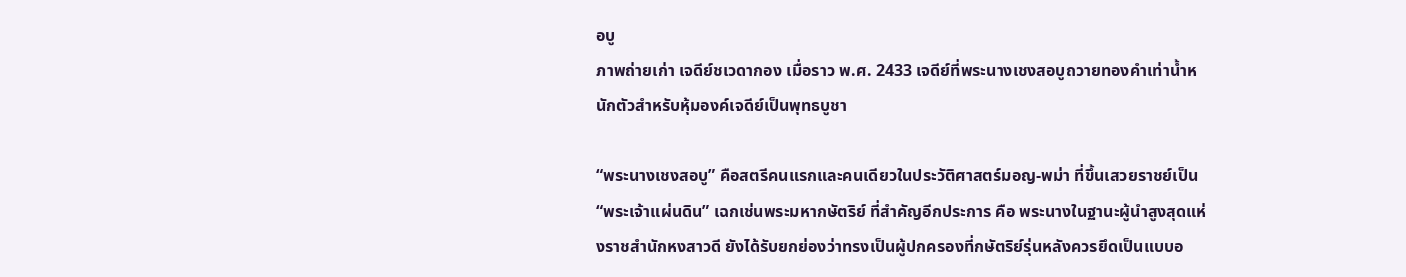อบู
ภาพถ่ายเก่า เจดีย์ชเวดากอง เมื่อราว พ.ศ. 2433 เจดีย์ที่พระนางเชงสอบูถวายทองคําเท่าน้ำหนักตัวสำหรับหุ้มองค์เจดีย์เป็นพุทธบูชา

“พระนางเชงสอบู” คือสตรีคนแรกและคนเดียวในประวัติศาสตร์มอญ-พม่า ที่ขึ้นเสวยราชย์เป็น “พระเจ้าแผ่นดิน” เฉกเช่นพระมหากษัตริย์ ที่สำคัญอีกประการ คือ พระนางในฐานะผู้นำสูงสุดแห่งราชสำนักหงสาวดี ยังได้รับยกย่องว่าทรงเป็นผู้ปกครองที่กษัตริย์รุ่นหลังควรยึดเป็นแบบอ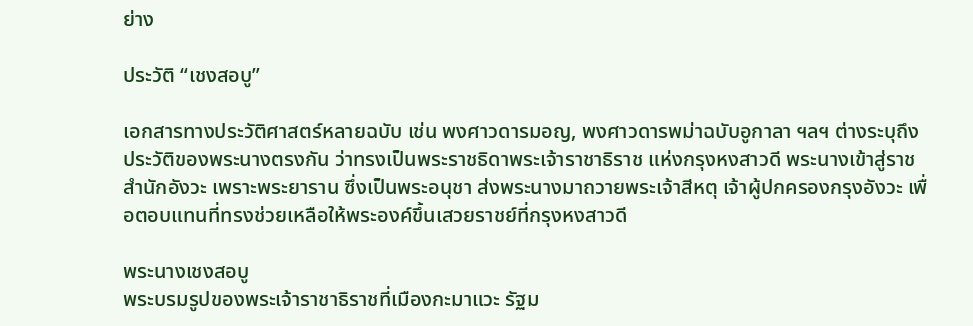ย่าง

ประวัติ “เชงสอบู”

เอกสารทางประวัติศาสตร์หลายฉบับ เช่น พงศาวดารมอญ, พงศาวดารพม่าฉบับอูกาลา ฯลฯ ต่างระบุถึงประวัติของพระนางตรงกัน ว่าทรงเป็นพระราชธิดาพระเจ้าราชาธิราช แห่งกรุงหงสาวดี พระนางเข้าสู่ราชสำนักอังวะ เพราะพระยาราน ซึ่งเป็นพระอนุชา ส่งพระนางมาถวายพระเจ้าสีหตุ เจ้าผู้ปกครองกรุงอังวะ เพื่อตอบแทนที่ทรงช่วยเหลือให้พระองค์ขึ้นเสวยราชย์ที่กรุงหงสาวดี

พระนางเชงสอบู
พระบรมรูปของพระเจ้าราชาธิราชที่เมืองกะมาแวะ รัฐม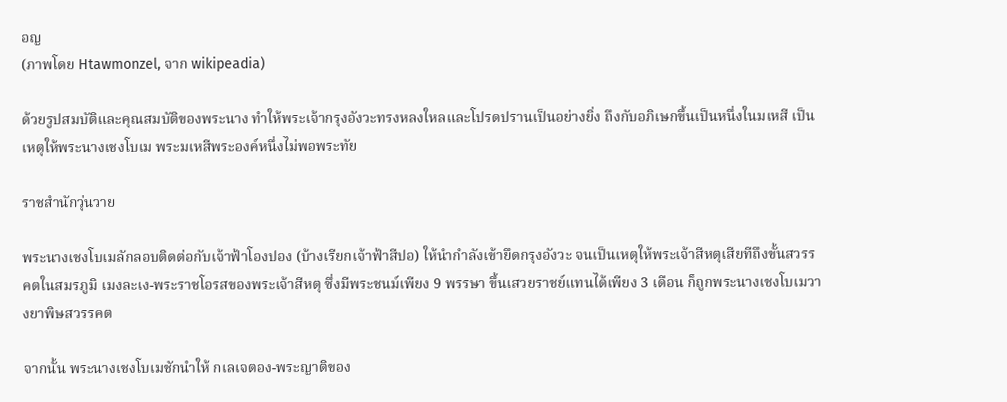อญ
(ภาพโดย Htawmonzel, จาก wikipeadia)

ด้วยรูปสมบัติและคุณสมบัติของพระนาง ทำให้พระเจ้ากรุงอังวะทรงหลงใหลและโปรดปรานเป็นอย่างยิ่ง ถึงกับอภิเษกขึ้นเป็นหนึ่งในมเหสี เป็นเหตุให้พระนางเชงโบเม พระมเหสีพระองค์หนึ่งไม่พอพระทัย

ราชสำนักวุ่นวาย

พระนางเชงโบเมลักลอบติดต่อกับเจ้าฟ้าโองปอง (บ้างเรียกเจ้าฟ้าสีปอ) ให้นำกำลังเข้ายึดกรุงอังวะ จนเป็นเหตุให้พระเจ้าสีหตุเสียทีถึงขั้นสวรรคตในสมรภูมิ เมงละเง-พระราชโอรสของพระเจ้าสีหตุ ซึ่งมีพระชนม์เพียง 9 พรรษา ขึ้นเสวยราชย์แทนได้เพียง 3 เดือน ก็ถูกพระนางเชงโบเมวางยาพิษสวรรคต

จากนั้น พระนางเชงโบเมชักนำให้ กเลเจตอง-พระญาติของ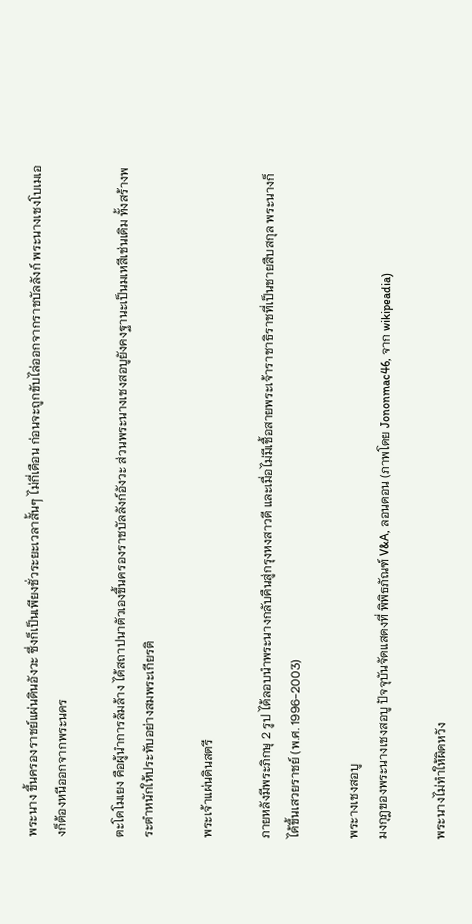พระนาง ขึ้นครองราชย์แผ่นดินอังวะ ซึ่งก็เป็นเพียงชั่วระยะเวลาสั้นๆ ไม่กี่เดือน ก่อนจะถูกขับไล่ออกจากราชบัลลังก์ พระนางเชงโบเมเองก็ต้องหนีออกจากพระนคร

ตะโดโมเยง คือผู้นำการล้มล้าง ได้สถาปนาตัวเองขึ้นครองราชบัลลังก์อังวะ ส่วนพระนางเชงสอบูยังคงฐานะเป็นมเหสีเช่นเดิม ทั้งสร้างพระตำหนักให้ประทับอย่างสมพระเกียรติ

พระเจ้าแผ่นดินสตรี

ภายหลังมีพระภิกษุ 2 รูป ได้ลอบนำพระนางกลับคืนสู่กรุงหงสาวดี และเมื่อไม่มีเชื้อสายพระเจ้าราชาธิราชที่เป็นชายสืบสกุล พระนางก็ได้ขึ้นเสวยราชย์ (พ.ศ. 1996-2003)

พระางเชงสอบู
มงกุฎของพระนางเชงสอบู ปัจจุบันจัดแสดงที่ พิพิธภัณฑ์ V&A, ลอนดอน (ภาพโดย Jononmac46, จาก wikipeadia)

พระนางไม่ทำให้ผิดหวัง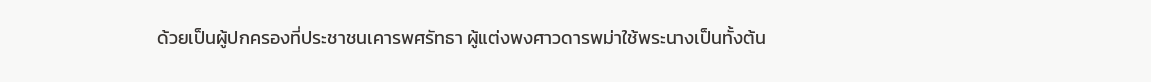ด้วยเป็นผู้ปกครองที่ประชาชนเคารพศรัทธา ผู้แต่งพงศาวดารพม่าใช้พระนางเป็นทั้งต้น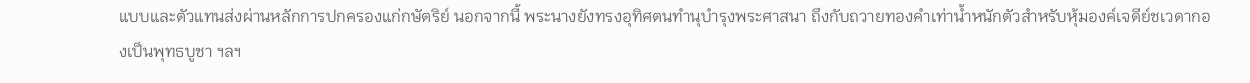แบบและตัวแทนส่งผ่านหลักการปกครองแก่กษัตริย์ นอกจากนี้ พระนางยังทรงอุทิศตนทำนุบำรุงพระศาสนา ถึงกับถวายทองคำเท่าน้ำหนักตัวสำหรับหุ้มองค์เจดีย์ชเวดากองเป็นพุทธบูชา ฯลฯ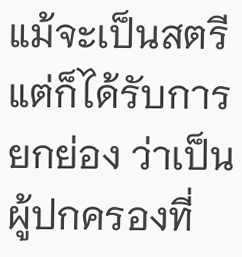แม้จะเป็นสตรีแต่ก็ได้รับการยกย่อง ว่าเป็นผู้ปกครองที่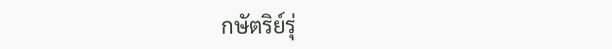กษัตริย์รุ่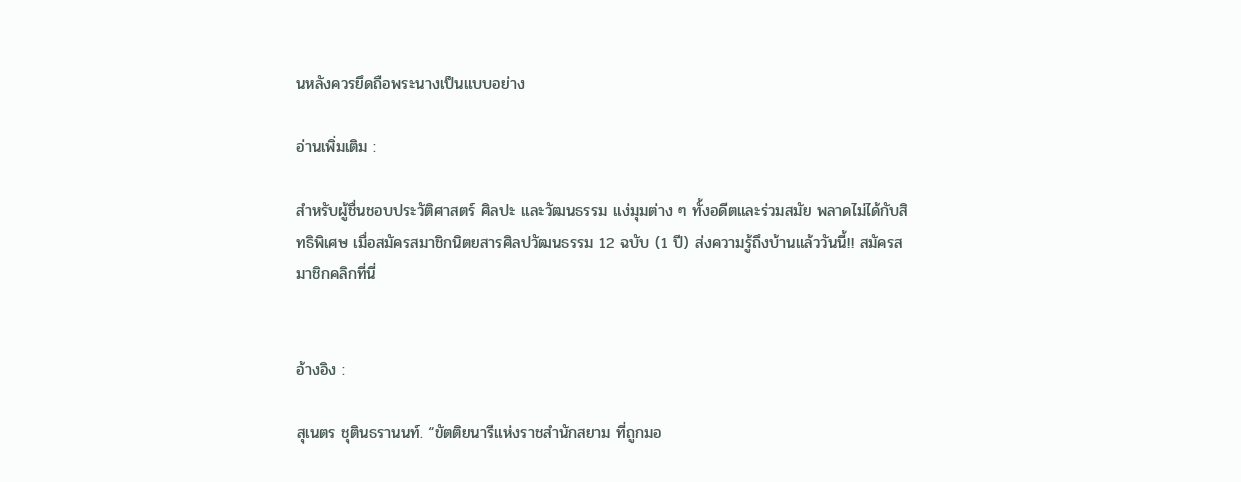นหลังควรยึดถือพระนางเป็นแบบอย่าง

อ่านเพิ่มเติม :

สำหรับผู้ชื่นชอบประวัติศาสตร์ ศิลปะ และวัฒนธรรม แง่มุมต่าง ๆ ทั้งอดีตและร่วมสมัย พลาดไม่ได้กับสิทธิพิเศษ เมื่อสมัครสมาชิกนิตยสารศิลปวัฒนธรรม 12 ฉบับ (1 ปี) ส่งความรู้ถึงบ้านแล้ววันนี้!! สมัครสมาชิกคลิกที่นี่


อ้างอิง :

สุเนตร ชุตินธรานนท์. “ขัตติยนารีแห่งราชสำนักสยาม ที่ถูกมอ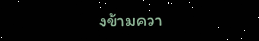งข้ามควา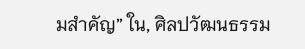มสำคัญ” ใน, ศิลปวัฒนธรรม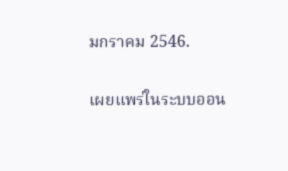มกราคม 2546.


เผยแพร่ในระบบออน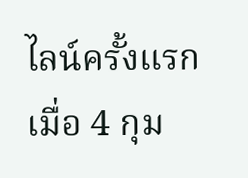ไลน์ครั้งแรกเมื่อ 4 กุม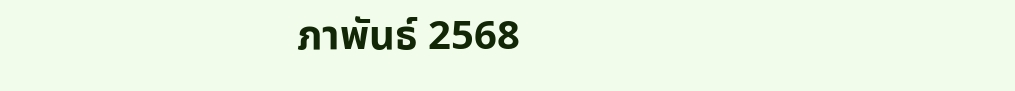ภาพันธ์ 2568